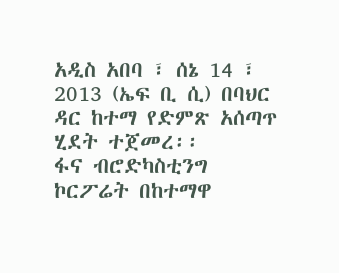አዲስ አበባ ፣ ሰኔ 14 ፣ 2013 (ኤፍ ቢ ሲ) በባህር ዳር ከተማ የድምጽ አሰጣጥ ሂደት ተጀመረ፡፡
ፋና ብሮድካስቲንግ ኮርፖሬት በከተማዋ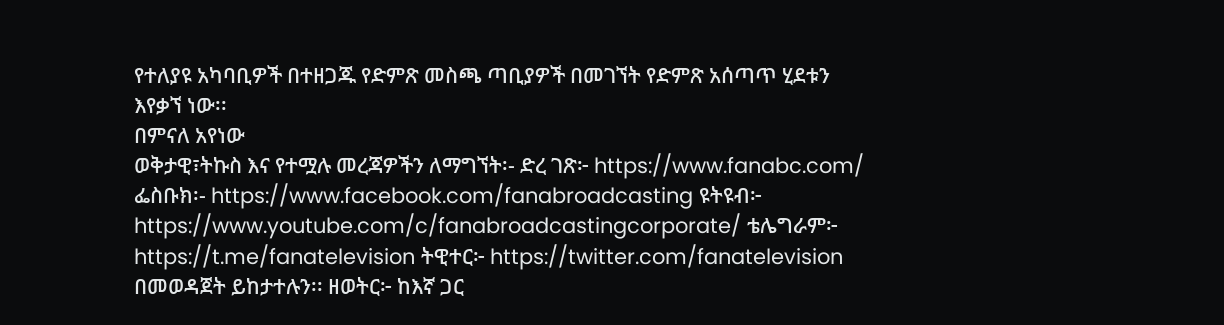የተለያዩ አካባቢዎች በተዘጋጁ የድምጽ መስጫ ጣቢያዎች በመገኘት የድምጽ አሰጣጥ ሂደቱን እየቃኘ ነው፡፡
በምናለ አየነው
ወቅታዊ፣ትኩስ እና የተሟሉ መረጃዎችን ለማግኘት፡- ድረ ገጽ፦ https://www.fanabc.com/ ፌስቡክ፡- https://www.facebook.com/fanabroadcasting ዩትዩብ፦ https://www.youtube.com/c/fanabroadcastingcorporate/ ቴሌግራም፦ https://t.me/fanatelevision ትዊተር፦ https://twitter.com/fanatelevision በመወዳጀት ይከታተሉን፡፡ ዘወትር፦ ከእኛ ጋር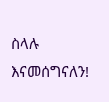ስላሉ እናመሰግናለን!